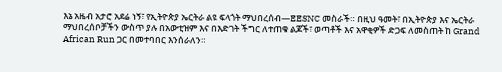እኔ አዜብ አታሮ አደሬ ነኝ፣ የኢትዮጵያ ኤርትራ ልዩ ፍላጎት ማህበረሰብ—EESNC መስራች። በዚህ ዓመት፣ በኢትዮጵያ እና ኤርትራ ማህበረሰቦቻችን ውስጥ ያሉ በአውቲዝም እና በእድገት ችግር ለተጠቁ ልጆች፣ ወጣቶች እና አዋቂዎች ድጋፍ ለመስጠት ከ Grand African Run ጋር በመተባበር እንሰራለን።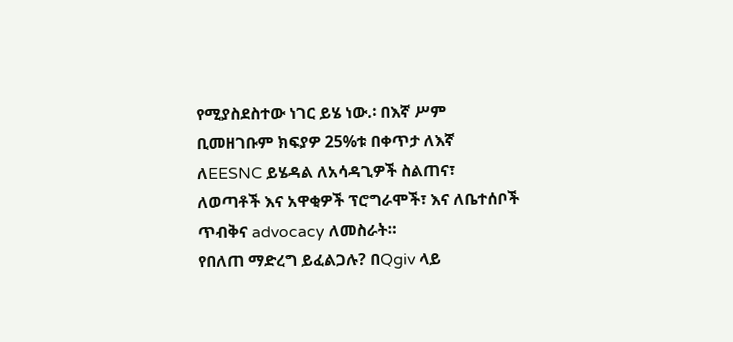የሚያስደስተው ነገር ይሄ ነው.፡ በእኛ ሥም ቢመዘገቡም ክፍያዎ 25%ቱ በቀጥታ ለእኛ ለEESNC ይሄዳል ለአሳዳጊዎች ስልጠና፣ ለወጣቶች እና አዋቂዎች ፕሮግራሞች፣ እና ለቤተሰቦች ጥብቅና advocacy ለመስራት።
የበለጠ ማድረግ ይፈልጋሉ? በQgiv ላይ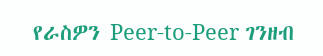የራስዎን Peer-to-Peer ገንዘብ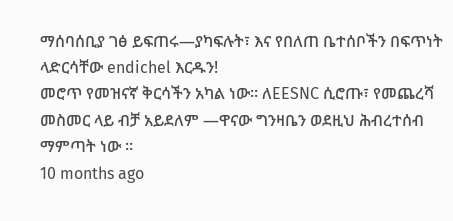ማሰባሰቢያ ገፅ ይፍጠሩ—ያካፍሉት፣ እና የበለጠ ቤተሰቦችን በፍጥነት ላድርሳቸው endichel እርዱን!
መሮጥ የመዝናኛ ቅርሳችን አካል ነው። ለEESNC ሲሮጡ፣ የመጨረሻ መስመር ላይ ብቻ አይደለም —ዋናው ግንዛቤን ወደዚህ ሕብረተሰብ ማምጣት ነው ።
10 months ago